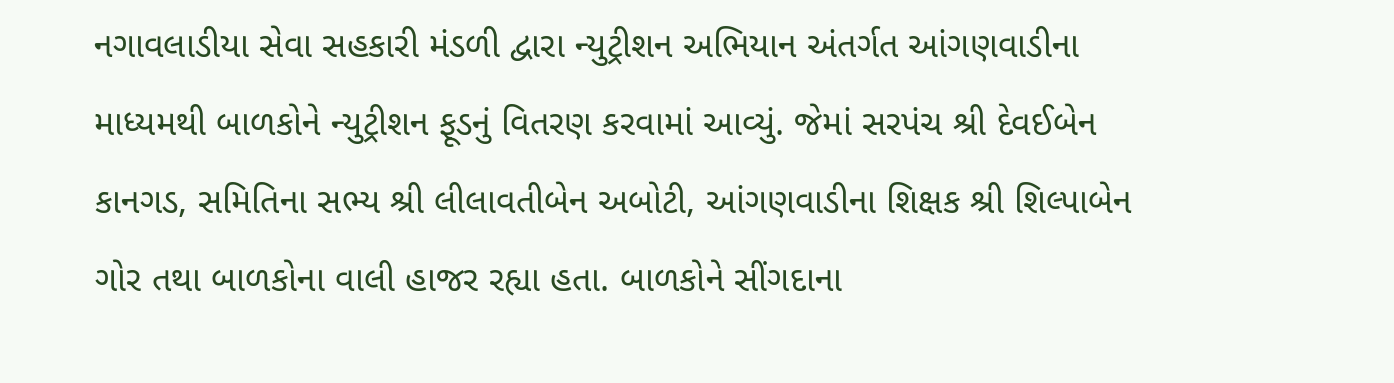નગાવલાડીયા સેવા સહકારી મંડળી દ્વારા ન્યુટ્રીશન અભિયાન અંતર્ગત આંગણવાડીના માધ્યમથી બાળકોને ન્યુટ્રીશન ફૂડનું વિતરણ કરવામાં આવ્યું. જેમાં સરપંચ શ્રી દેવઈબેન કાનગડ, સમિતિના સભ્ય શ્રી લીલાવતીબેન અબોટી, આંગણવાડીના શિક્ષક શ્રી શિલ્પાબેન ગોર તથા બાળકોના વાલી હાજર રહ્યા હતા. બાળકોને સીંગદાના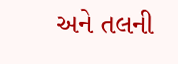અને તલની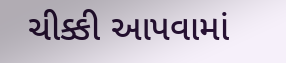ચીક્કી આપવામાં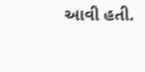આવી હતી.